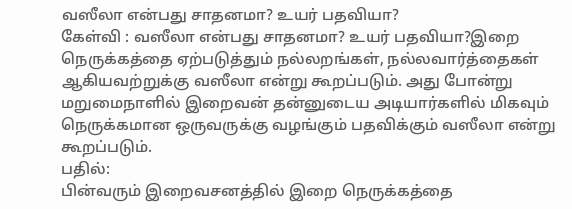வஸீலா என்பது சாதனமா? உயர் பதவியா?
கேள்வி : வஸீலா என்பது சாதனமா? உயர் பதவியா?இறை நெருக்கத்தை ஏற்படுத்தும் நல்லறங்கள், நல்லவார்த்தைகள் ஆகியவற்றுக்கு வஸீலா என்று கூறப்படும். அது போன்று மறுமைநாளில் இறைவன் தன்னுடைய அடியார்களில் மிகவும் நெருக்கமான ஒருவருக்கு வழங்கும் பதவிக்கும் வஸீலா என்று கூறப்படும்.
பதில்:
பின்வரும் இறைவசனத்தில் இறை நெருக்கத்தை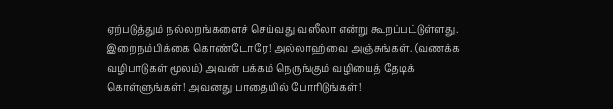ஏற்படுத்தும் நல்லறங்களைச் செய்வது வஸீலா என்று கூறப்பட்டுள்ளது.
இறைநம்பிக்கை கொண்டோரே! அல்லாஹ்வை அஞ்சுங்கள். (வணக்க வழிபாடுகள் மூலம்) அவன் பக்கம் நெருங்கும் வழியைத் தேடிக் கொள்ளுங்கள்! அவனது பாதையில் போரிடுங்கள்!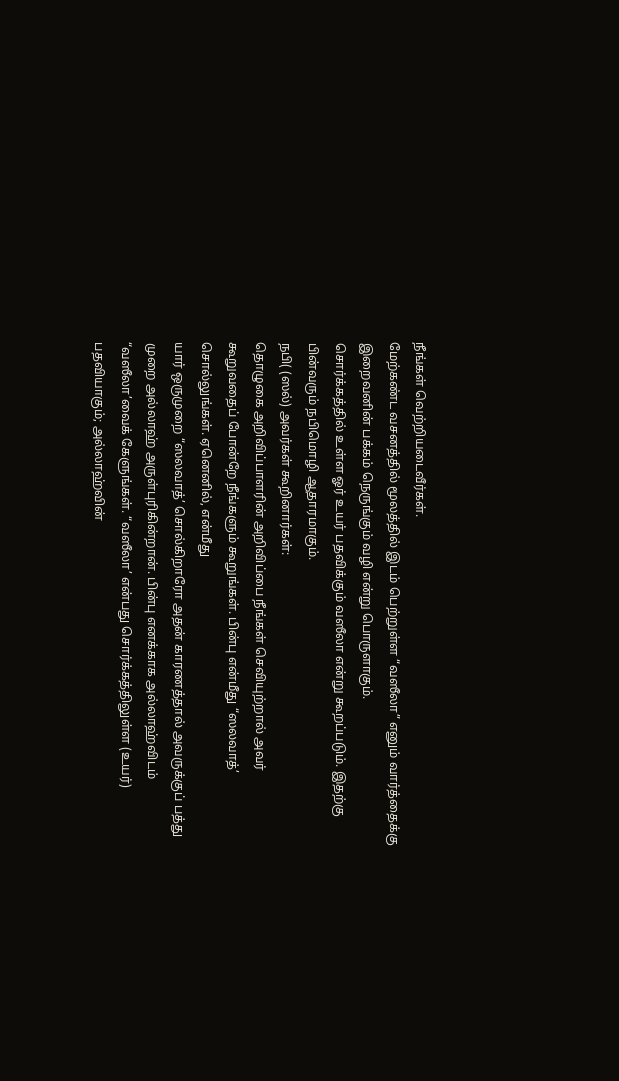நீங்கள் வெற்றியடைவீர்கள்.
மேற்கண்ட வசனத்தில் மூலத்தில் இடம் பெற்றுள்ள “வஸீலா” எனும் வார்த்தைக்கு இறைவனின் பக்கம் நெருங்கும் வழி என்று பொருளாகும்.
சொர்க்கத்தில் உள்ள ஓர் உயர் பதவிக்கும் வஸீலா என்று கூறப்படும். இதற்கு பின்வரும் நபிமொழி ஆதாரமாகும்.
நபி( (ஸல்) அவர்கள் கூறினார்கள்:
தொழுகை அறிவிப்பாளரின் அறிவிப்பை நீங்கள் செவியுற்றால் அவர் கூறுவதைப் போன்றே நீங்களும் கூறுங்கள். பின்பு என்மீது “ஸலவாத்’ சொல்லுங்கள். ஏனெனில், என்மீது
யார் ஒருமுறை “ஸலவாத்’ சொல்கிறாரோ அதன் காரணத்தால் அவருக்குப் பத்து முறை அல்லாஹ் அருள்புரிகின்றான். பின்பு எனக்காக அல்லாஹ்விடம் “வஸீலா’வைக் கேளுங்கள். “வஸீலா’ என்பது சொர்க்கத்திலுள்ள (உயர்) பதவியாகும்; அல்லாஹ்வின்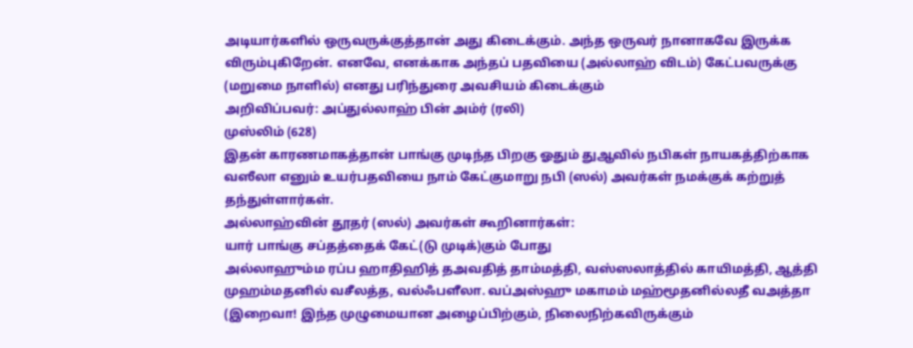அடியார்களில் ஒருவருக்குத்தான் அது கிடைக்கும். அந்த ஒருவர் நானாகவே இருக்க விரும்புகிறேன். எனவே, எனக்காக அந்தப் பதவியை (அல்லாஹ் விடம்) கேட்பவருக்கு (மறுமை நாளில்) எனது பரிந்துரை அவசியம் கிடைக்கும்
அறிவிப்பவர்: அப்துல்லாஹ் பின் அம்ர் (ரலி)
முஸ்லிம் (628)
இதன் காரணமாகத்தான் பாங்கு முடிந்த பிறகு ஓதும் துஆவில் நபிகள் நாயகத்திற்காக வஸீலா எனும் உயர்பதவியை நாம் கேட்குமாறு நபி (ஸல்) அவர்கள் நமக்குக் கற்றுத் தந்துள்ளார்கள்.
அல்லாஹ்வின் தூதர் (ஸல்) அவர்கள் கூறினார்கள்:
யார் பாங்கு சப்தத்தைக் கேட்(டு முடிக்)கும் போது
அல்லாஹும்ம ரப்ப ஹாதிஹித் தஅவதித் தாம்மத்தி, வஸ்ஸலாத்தில் காயிமத்தி, ஆத்தி முஹம்மதனில் வசீலத்த, வல்ஃபளீலா. வப்அஸ்ஹு மகாமம் மஹ்மூதனில்லதீ வஅத்தா
(இறைவா! இந்த முழுமையான அழைப்பிற்கும், நிலைநிற்கவிருக்கும்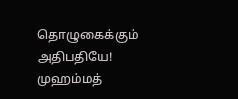தொழுகைக்கும் அதிபதியே! முஹம்மத்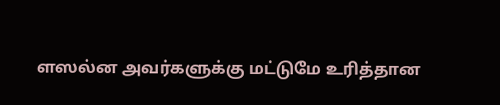ளஸல்ன அவர்களுக்கு மட்டுமே உரித்தான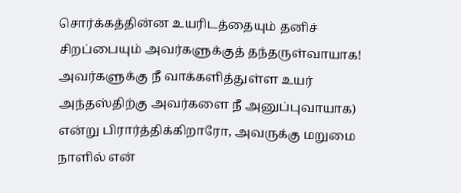சொர்க்கத்தின்ன உயரிடத்தையும் தனிச் சிறப்பையும் அவர்களுக்குத் தந்தருள்வாயாக! அவர்களுக்கு நீ வாக்களித்துள்ள உயர் அந்தஸ்திற்கு அவர்களை நீ அனுப்புவாயாக)
என்று பிரார்த்திக்கிறாரோ, அவருக்கு மறுமை நாளில் என்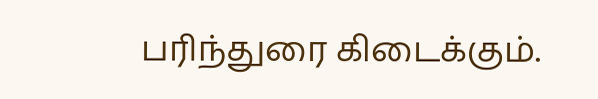பரிந்துரை கிடைக்கும்.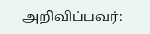அறிவிப்பவர்: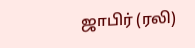ஜாபிர் (ரலி)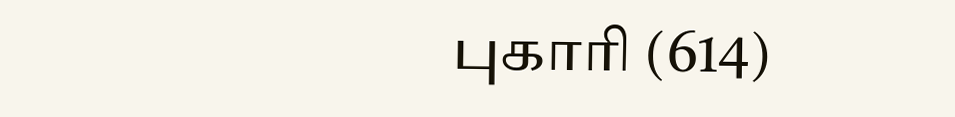புகாரி (614)